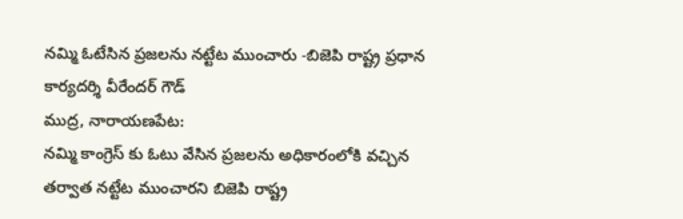నమ్మి ఓటేసిన ప్రజలను నట్టేట ముంచారు -బిజెపి రాష్ట్ర ప్రధాన కార్యదర్శి వీరేందర్ గౌడ్
ముద్ర, నారాయణపేట:
నమ్మి కాంగ్రెస్ కు ఓటు వేసిన ప్రజలను అధికారంలోకి వచ్చిన తర్వాత నట్టేట ముంచారని బిజెపి రాష్ట్ర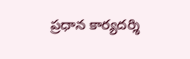ప్రధాన కార్యదర్శి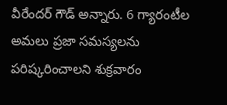వీరేందర్ గౌడ్ అన్నారు. 6 గ్యారంటీల అమలు ప్రజా సమస్యలను పరిష్కరించాలని శుక్రవారం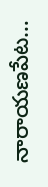నారాయణపేట…